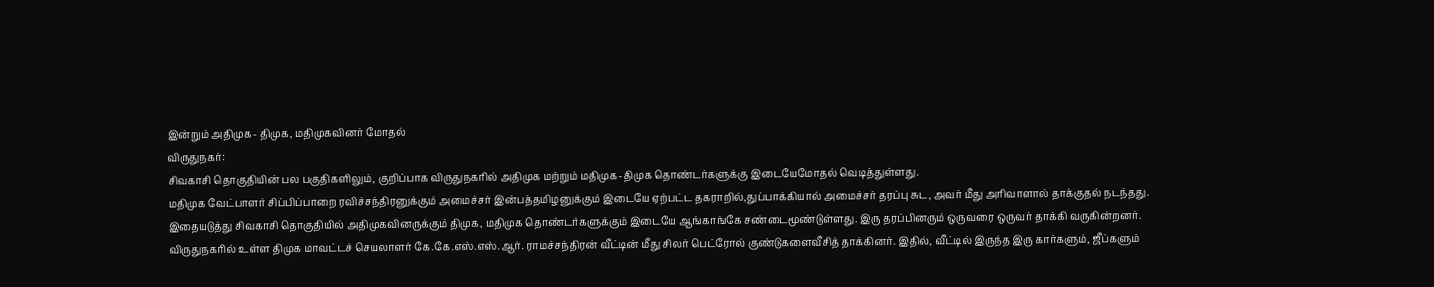இன்றும் அதிமுக- திமுக, மதிமுகவினர் மோதல்
விருதுநகர்:
சிவகாசி தொகுதியின் பல பகுதிகளிலும், குறிப்பாக விருதுநகரில் அதிமுக மற்றும் மதிமுக-திமுக தொண்டர்களுக்கு இடையேமோதல் வெடித்துள்ளது.
மதிமுக வேட்பாளர் சிப்பிப்பாறை ரவிச்சந்திரனுக்கும் அமைச்சர் இன்பத்தமிழனுக்கும் இடையே ஏற்பட்ட தகராறில்,துப்பாக்கியால் அமைச்சர் தரப்பு சுட, அவர் மீது அரிவாளால் தாக்குதல் நடந்தது.
இதையடுத்து சிவகாசி தொகுதியில் அதிமுகவினருக்கும் திமுக, மதிமுக தொண்டர்களுக்கும் இடையே ஆங்காங்கே சண்டைமூண்டுள்ளது. இரு தரப்பினரும் ஒருவரை ஒருவர் தாக்கி வருகின்றனர்.
விருதுநகரில் உள்ள திமுக மாவட்டச் செயலாளர் கே.கே.எஸ்.எஸ்.ஆர். ராமச்சந்திரன் வீட்டின் மீது சிலர் பெட்ரோல் குண்டுகளைவீசித் தாக்கினர். இதில், வீட்டில் இருந்த இரு கார்களும், ஜீப்களும்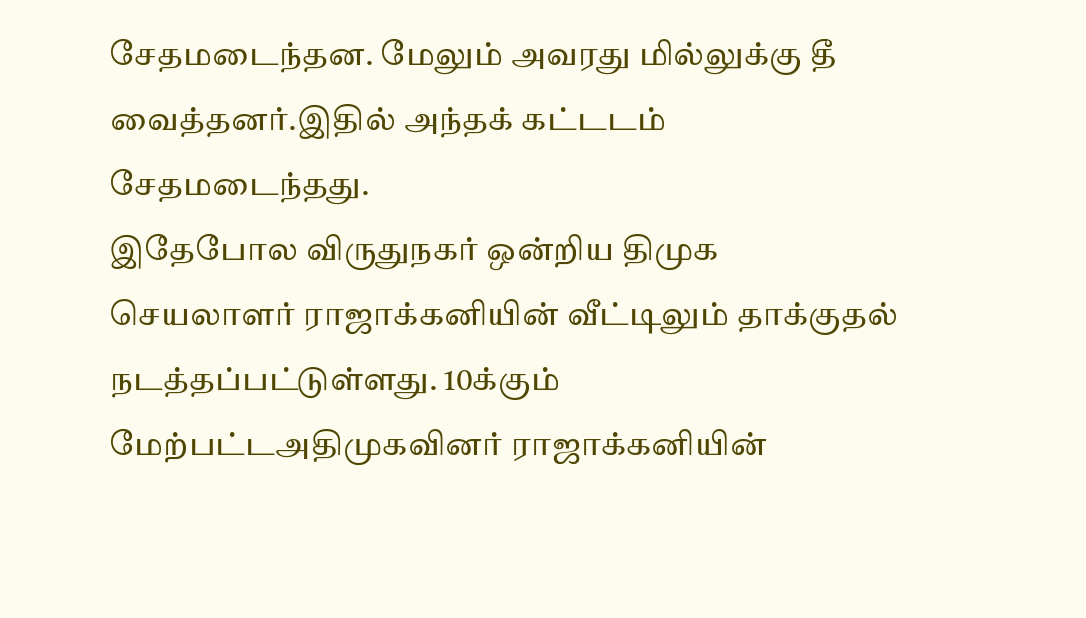சேதமடைந்தன. மேலும் அவரது மில்லுக்கு தீ வைத்தனர்.இதில் அந்தக் கட்டடம் சேதமடைந்தது.
இதேபோல விருதுநகர் ஒன்றிய திமுக செயலாளர் ராஜாக்கனியின் வீட்டிலும் தாக்குதல் நடத்தப்பட்டுள்ளது. 10க்கும் மேற்பட்டஅதிமுகவினர் ராஜாக்கனியின்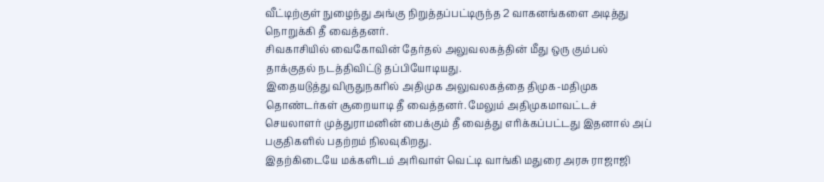வீட்டிற்குள் நுழைந்து அங்கு நிறுத்தப்பட்டிருந்த 2 வாகனங்களை அடித்து நொறுக்கி தீ வைத்தனர்.
சிவகாசியில் வைகோவின் தேர்தல் அலுவலகத்தின் மீது ஒரு கும்பல் தாக்குதல் நடத்திவிட்டு தப்பியோடியது.
இதையடுத்து விருதுநகரில் அதிமுக அலுவலகத்தை திமுக-மதிமுக தொண்டர்கள் சூறையாடி தீ வைத்தனர். மேலும் அதிமுகமாவட்டச் செயலாளர் முத்துராமனின் பைக்கும் தீ வைத்து எரிக்கப்பட்டது இதனால் அப் பகுதிகளில் பதற்றம் நிலவுகிறது.
இதற்கிடையே மக்களிடம் அரிவாள் வெட்டி வாங்கி மதுரை அரசு ராஜாஜி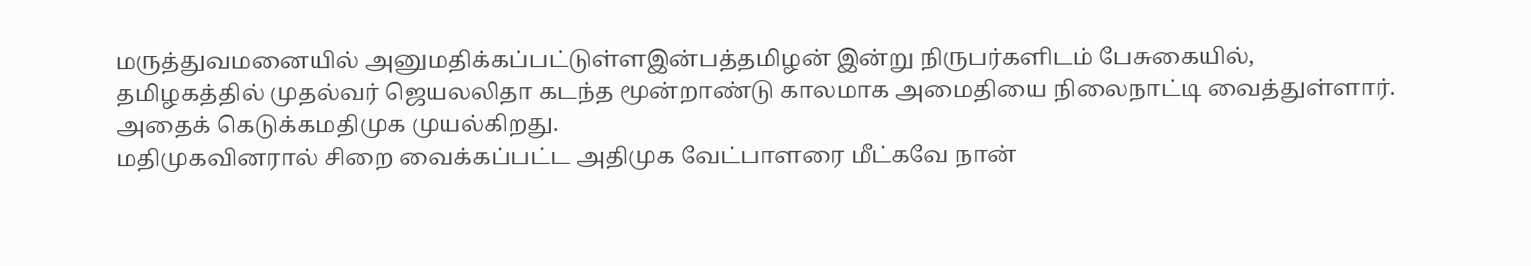மருத்துவமனையில் அனுமதிக்கப்பட்டுள்ளஇன்பத்தமிழன் இன்று நிருபர்களிடம் பேசுகையில்,
தமிழகத்தில் முதல்வர் ஜெயலலிதா கடந்த மூன்றாண்டு காலமாக அமைதியை நிலைநாட்டி வைத்துள்ளார். அதைக் கெடுக்கமதிமுக முயல்கிறது.
மதிமுகவினரால் சிறை வைக்கப்பட்ட அதிமுக வேட்பாளரை மீட்கவே நான்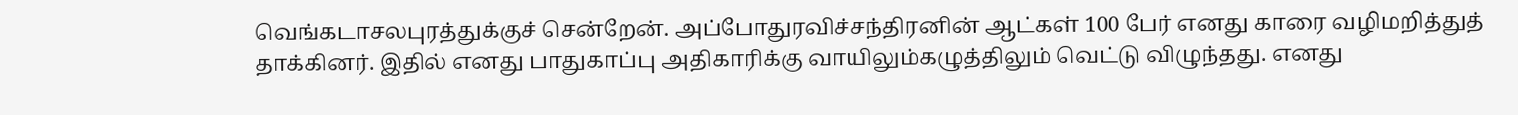வெங்கடாசலபுரத்துக்குச் சென்றேன். அப்போதுரவிச்சந்திரனின் ஆட்கள் 100 பேர் எனது காரை வழிமறித்துத் தாக்கினர். இதில் எனது பாதுகாப்பு அதிகாரிக்கு வாயிலும்கழுத்திலும் வெட்டு விழுந்தது. எனது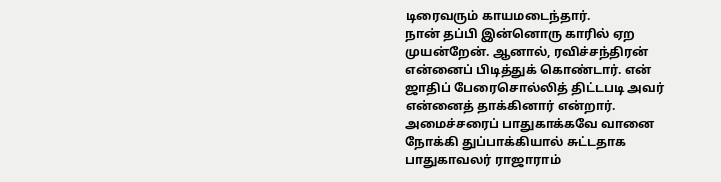டிரைவரும் காயமடைந்தார்.
நான் தப்பி இன்னொரு காரில் ஏற முயன்றேன். ஆனால், ரவிச்சந்திரன் என்னைப் பிடித்துக் கொண்டார். என் ஜாதிப் பேரைசொல்லித் திட்டபடி அவர் என்னைத் தாக்கினார் என்றார்.
அமைச்சரைப் பாதுகாக்கவே வானை நோக்கி துப்பாக்கியால் சுட்டதாக பாதுகாவலர் ராஜாராம்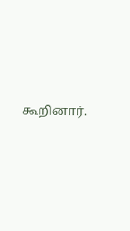கூறினார்.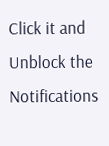Click it and Unblock the Notifications